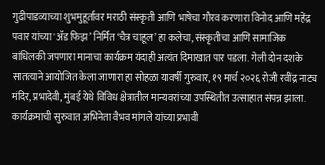गुढीपाडव्याच्या शुभमुहूर्तावर मराठी संस्कृती आणि भाषेचा गौरव करणारा विनोद आणि महेंद्र पवार यांच्या 'ॲड फिझ’ निर्मित ‘चैत्र चाहूल’ हा कलेचा, संस्कृतीचा आणि सामाजिक बांधिलकी जपणारा मानाचा कार्यक्रम यंदाही अत्यंत दिमाखात पार पडला. गेली दोन दशके सातत्याने आयोजित केला जाणारा हा सोहळा यावर्षी गुरुवार, १९ मार्च २०२६ रोजी रवींद्र नाट्य मंदिर, प्रभादेवी, मुंबई येथे विविध क्षेत्रातील मान्यवरांच्या उपस्थितीत उत्साहात संपन्न झाला.
कार्यक्रमाची सुरुवात अभिनेता वैभव मांगले यांच्या प्रभावी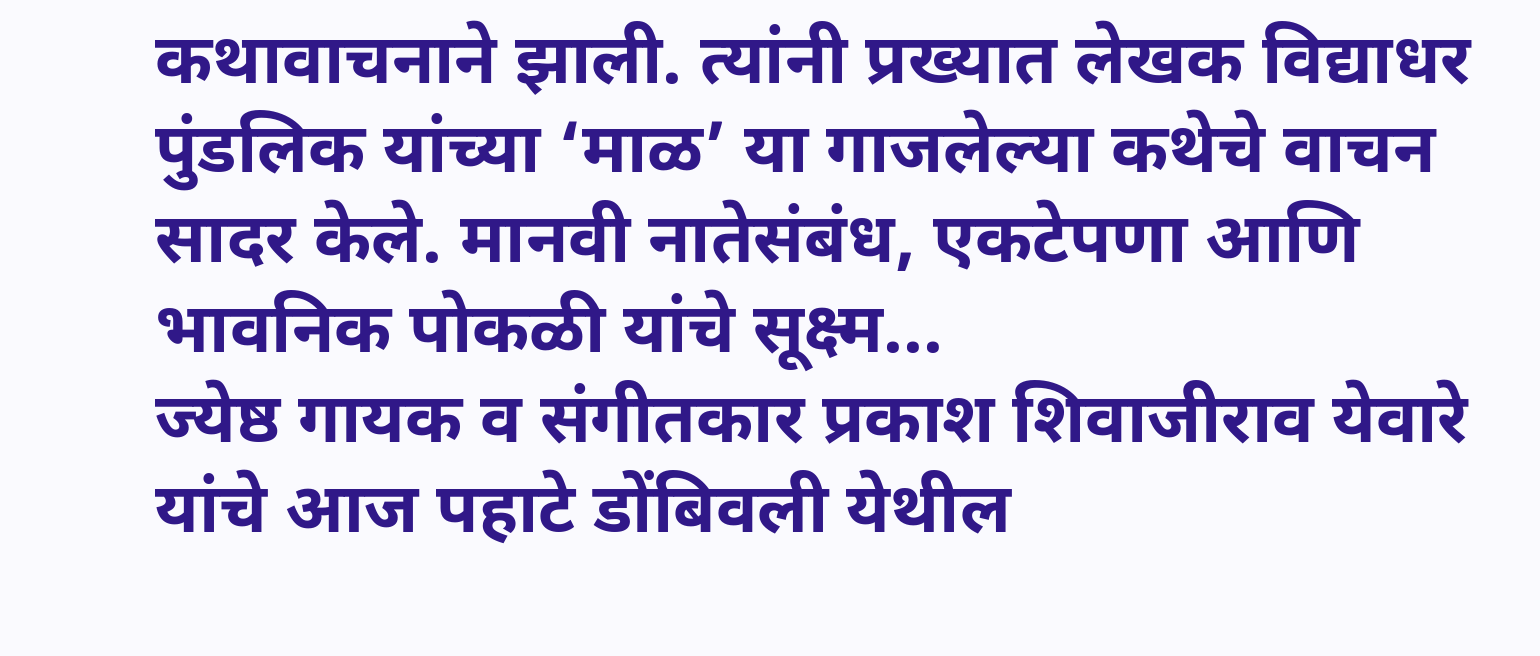कथावाचनाने झाली. त्यांनी प्रख्यात लेखक विद्याधर पुंडलिक यांच्या ‘माळ’ या गाजलेल्या कथेचे वाचन सादर केले. मानवी नातेसंबंध, एकटेपणा आणि भावनिक पोकळी यांचे सूक्ष्म...
ज्येष्ठ गायक व संगीतकार प्रकाश शिवाजीराव येवारे यांचे आज पहाटे डोंबिवली येथील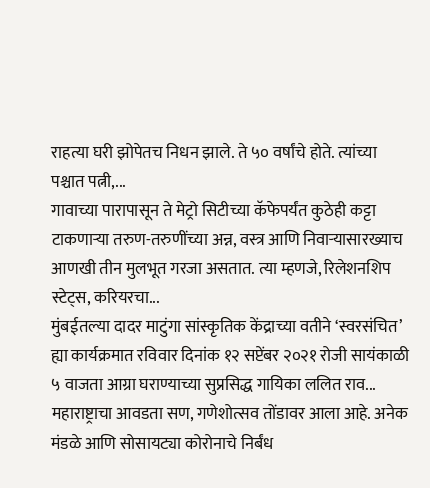राहत्या घरी झोपेतच निधन झाले. ते ५० वर्षांचे होते. त्यांच्या पश्चात पत्नी,...
गावाच्या पारापासून ते मेट्रो सिटीच्या कॅफेपर्यंत कुठेही कट्टा टाकणाऱ्या तरुण-तरुणींच्या अन्न, वस्त्र आणि निवाऱ्यासारख्याच आणखी तीन मुलभूत गरजा असतात. त्या म्हणजे, रिलेशनशिप स्टेट्स, करियरचा...
मुंबईतल्या दादर माटुंगा सांस्कृतिक केंद्राच्या वतीने ‘स्वरसंचित’ ह्या कार्यक्रमात रविवार दिनांक १२ सप्टेंबर २०२१ रोजी सायंकाळी ५ वाजता आग्रा घराण्याच्या सुप्रसिद्ध गायिका ललित राव...
महाराष्ट्राचा आवडता सण, गणेशोत्सव तोंडावर आला आहे. अनेक मंडळे आणि सोसायट्या कोरोनाचे निर्बंध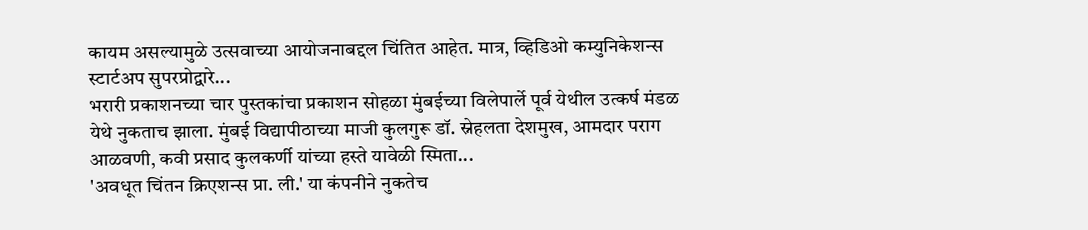कायम असल्यामुळे उत्सवाच्या आयोजनाबद्दल चिंतित आहेत. मात्र, व्हिडिओ कम्युनिकेशन्स स्टार्टअप सुपरप्रोद्वारे...
भरारी प्रकाशनच्या चार पुस्तकांचा प्रकाशन सोहळा मुंबईच्या विलेपार्ले पूर्व येथील उत्कर्ष मंडळ येथे नुकताच झाला. मुंबई विद्यापीठाच्या माजी कुलगुरू डॉ. स्नेहलता देशमुख, आमदार पराग आळवणी, कवी प्रसाद कुलकर्णी यांच्या हस्ते यावेळी स्मिता...
'अवधूत चिंतन क्रिएशन्स प्रा. ली.' या कंपनीने नुकतेच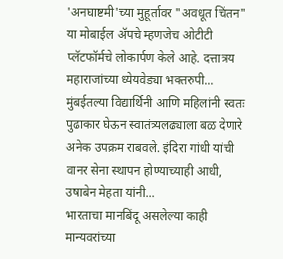'अनघाष्टमी'च्या मुहूर्तावर "अवधूत चिंतन" या मोबाईल ॲपचे म्हणजेच ओटीटी प्लॅटफॉर्मचे लोकार्पण केले आहे. दत्तात्रय महाराजांच्या ध्येयवेड्या भक्तरुपी...
मुंबईतल्या विद्यार्थिनी आणि महिलांनी स्वतः पुढाकार घेऊन स्वातंत्र्यलढ्याला बळ देणारे अनेक उपक्रम राबवले. इंदिरा गांधी यांची वानर सेना स्थापन होण्याच्याही आधी, उषाबेन मेहता यांनी...
भारताचा मानबिंदू असलेल्या काही मान्यवरांच्या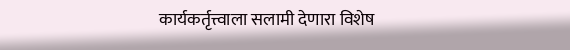कार्यकर्तृत्त्वाला सलामी देणारा विशेष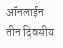ऑनलाईन तीन दिवसीय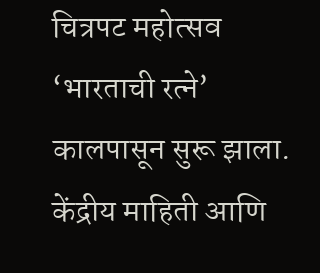चित्रपट महोत्सव ‘भारताची रत्ने’ कालपासून सुरू झाला. केंद्रीय माहिती आणि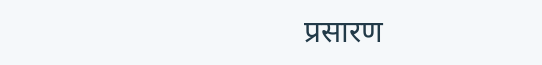प्रसारण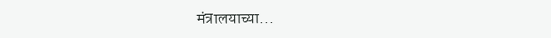मंत्रालयाच्या...